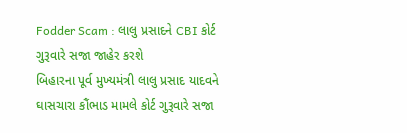Fodder Scam : લાલુ પ્રસાદને CBI કોર્ટ ગુરૂવારે સજા જાહેર કરશે
બિહારના પૂર્વ મુખ્યમંત્રી લાલુ પ્રસાદ યાદવને ઘાસચારા કૌંભાડ મામલે કોર્ટ ગુરૂવારે સજા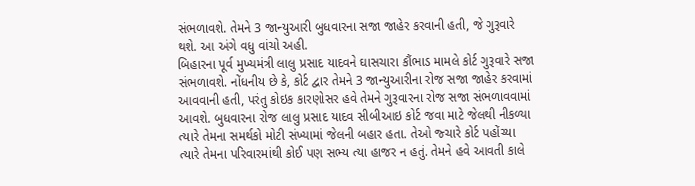સંભળાવશે. તેમને 3 જાન્યુઆરી બુધવારના સજા જાહેર કરવાની હતી, જે ગુરૂવારે થશે. આ અંગે વધુ વાંચો અહી.
બિહારના પૂર્વ મુખ્યમંત્રી લાલુ પ્રસાદ યાદવને ઘાસચારા કૌંભાડ મામલે કોર્ટ ગુરૂવારે સજા સંભળાવશે. નોંધનીય છે કે, કોર્ટ દ્વાર તેમને 3 જાન્યુઆરીના રોજ સજા જાહેર કરવામાં આવવાની હતી, પરંતુ કોઇક કારણોસર હવે તેમને ગુરૂવારના રોજ સજા સંભળાવવામાં આવશે. બુધવારના રોજ લાલુ પ્રસાદ યાદવ સીબીઆઇ કોર્ટ જવા માટે જેલથી નીકળ્યા ત્યારે તેમના સમર્થકો મોટી સંખ્યામાં જેલની બહાર હતા. તેઓ જ્ચારે કોર્ટ પહોંચ્યા ત્યારે તેમના પરિવારમાંથી કોઈ પણ સભ્ય ત્યા હાજર ન હતું. તેમને હવે આવતી કાલે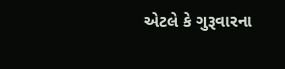એટલે કે ગુરૂવારના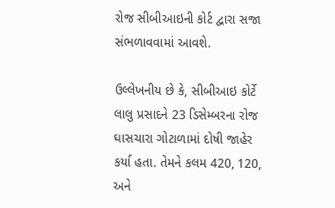રોજ સીબીઆઇની કોર્ટ દ્વારા સજા સંભળાવવામાં આવશે.

ઉલ્લેખનીય છે કે, સીબીઆઇ કોર્ટે લાલુ પ્રસાદને 23 ડિસેમ્બરના રોજ ઘાસચારા ગોટાળામાં દોષી જાહેર કર્યા હતા. તેમને કલમ 420, 120, અને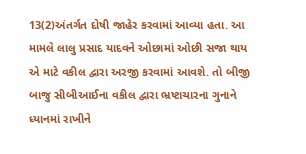13(2)અંતર્ગત દોષી જાહેર કરવામાં આવ્યા હતા. આ મામલે લાલુ પ્રસાદ યાદવને ઓછામાં ઓછી સજા થાય એ માટે વકીલ દ્વારા અરજી કરવામાં આવશે. તો બીજી બાજુ સીબીઆઈના વકીલ દ્વારા ભ્રષ્ટાચારના ગુનાને ધ્યાનમાં રાખીને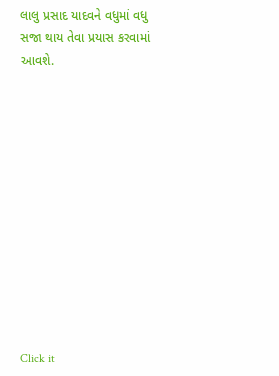લાલુ પ્રસાદ યાદવને વધુમાં વધુ સજા થાય તેવા પ્રયાસ કરવામાં આવશે.












Click it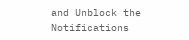and Unblock the Notifications